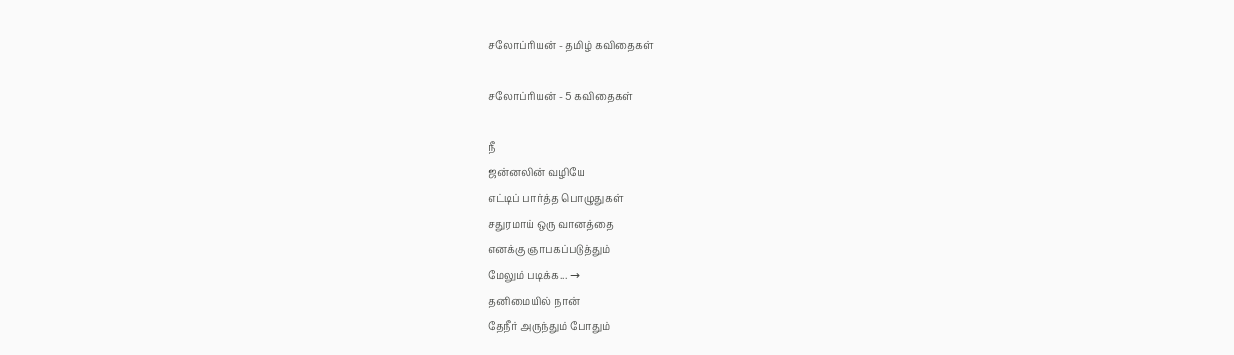சலோப்ரியன் - தமிழ் கவிதைகள்

சலோப்ரியன் - 5 கவிதைகள்

நீ
ஜன்னலின் வழியே
எட்டிப் பார்த்த பொழுதுகள்
சதுரமாய் ஒரு வானத்தை
எனக்கு ஞாபகப்படுத்தும்
மேலும் படிக்க... →
தனிமையில் நான்
தேநீர் அருந்தும் போதும்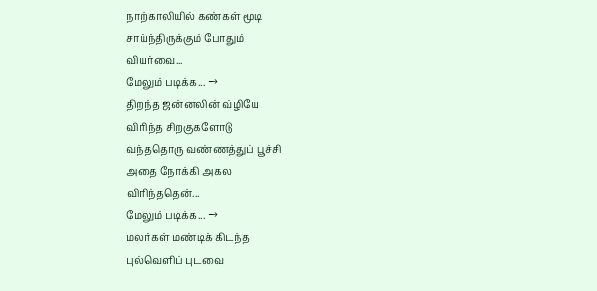நாற்காலியில் கண்கள் மூடி
சாய்ந்திருக்கும் போதும்
வியர்வை...
மேலும் படிக்க... →
திறந்த ஜன்னலின் வ்ழியே
விரிந்த சிறகுகளோடு
வந்ததொரு வண்ணத்துப் பூச்சி
அதை நோக்கி அகல
விரிந்ததென்...
மேலும் படிக்க... →
மலர்கள் மண்டிக் கிடந்த
புல்வெளிப் புடவை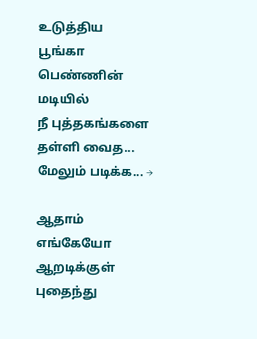உடுத்திய
பூங்கா பெண்ணின் மடியில்
நீ புத்தகங்களை தள்ளி வைத...
மேலும் படிக்க... →

ஆதாம் எங்கேயோ
ஆறடிக்குள் புதைந்து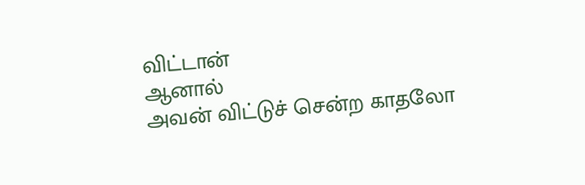விட்டான்
ஆனால்
அவன் விட்டுச் சென்ற காதலோ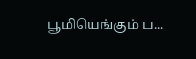பூமியெங்கும் ப...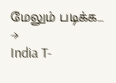மேலும் படிக்க... →
India T-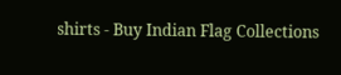shirts - Buy Indian Flag Collections